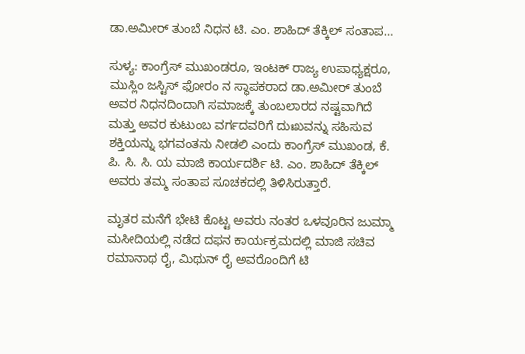ಡಾ.ಅಮೀರ್ ತುಂಬೆ ನಿಧನ ಟಿ. ಎಂ. ಶಾಹಿದ್ ತೆಕ್ಕಿಲ್ ಸಂತಾಪ…

ಸುಳ್ಯ: ಕಾಂಗ್ರೆಸ್ ಮುಖಂಡರೂ, ಇಂಟಕ್ ರಾಜ್ಯ ಉಪಾಧ್ಯಕ್ಷರೂ, ಮುಸ್ಲಿಂ ಜಸ್ಟಿಸ್ ಫೋರಂ ನ ಸ್ಥಾಪಕರಾದ ಡಾ.ಅಮೀರ್ ತುಂಬೆ ಅವರ ನಿಧನದಿಂದಾಗಿ ಸಮಾಜಕ್ಕೆ ತುಂಬಲಾರದ ನಷ್ಟವಾಗಿದೆ ಮತ್ತು ಅವರ ಕುಟುಂಬ ವರ್ಗದವರಿಗೆ ದುಃಖವನ್ನು ಸಹಿಸುವ ಶಕ್ತಿಯನ್ನು ಭಗವಂತನು ನೀಡಲಿ ಎಂದು ಕಾಂಗ್ರೆಸ್ ಮುಖಂಡ, ಕೆ. ಪಿ. ಸಿ. ಸಿ. ಯ ಮಾಜಿ ಕಾರ್ಯದರ್ಶಿ ಟಿ. ಎಂ. ಶಾಹಿದ್ ತೆಕ್ಕಿಲ್ ಅವರು ತಮ್ಮ ಸಂತಾಪ ಸೂಚಕದಲ್ಲಿ ತಿಳಿಸಿರುತ್ತಾರೆ.

ಮೃತರ ಮನೆಗೆ ಭೇಟಿ ಕೊಟ್ಟ ಅವರು ನಂತರ ಒಳವೂರಿನ ಜುಮ್ಮಾ ಮಸೀದಿಯಲ್ಲಿ ನಡೆದ ದಫನ ಕಾರ್ಯಕ್ರಮದಲ್ಲಿ ಮಾಜಿ ಸಚಿವ ರಮಾನಾಥ ರೈ, ಮಿಥುನ್ ರೈ ಅವರೊಂದಿಗೆ ಟಿ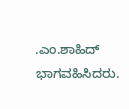.ಎಂ.ಶಾಹಿದ್ ಭಾಗವಹಿಸಿದರು.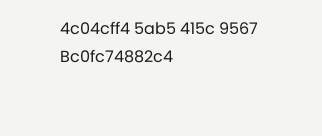4c04cff4 5ab5 415c 9567 Bc0fc74882c4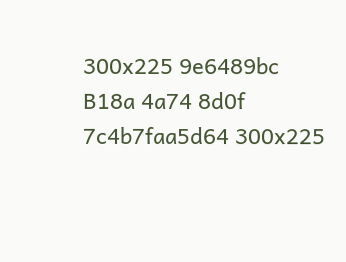300x225 9e6489bc B18a 4a74 8d0f 7c4b7faa5d64 300x225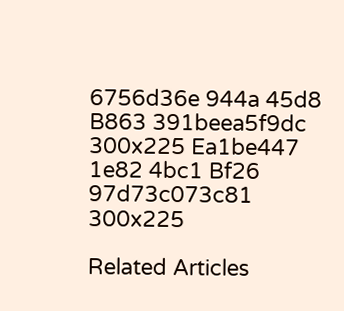6756d36e 944a 45d8 B863 391beea5f9dc 300x225 Ea1be447 1e82 4bc1 Bf26 97d73c073c81 300x225

Related Articles